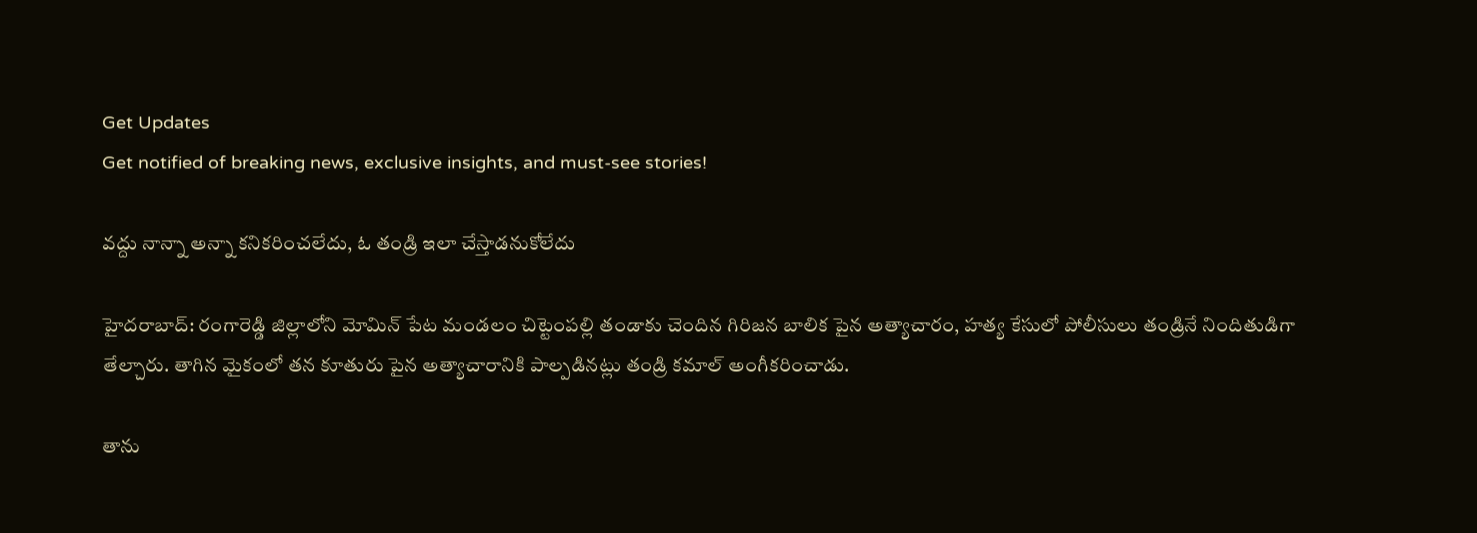Get Updates
Get notified of breaking news, exclusive insights, and must-see stories!

వద్దు నాన్నా అన్నా కనికరించలేదు, ఓ తండ్రి ఇలా చేస్తాడనుకోలేదు

హైదరాబాద్: రంగారెడ్డి జిల్లాలోని మోమిన్ పేట మండలం చిట్టెంపల్లి తండాకు చెందిన గిరిజన బాలిక పైన అత్యాచారం, హత్య కేసులో పోలీసులు తండ్రినే నిందితుడిగా తేల్చారు. తాగిన మైకంలో తన కూతురు పైన అత్యాచారానికి పాల్పడినట్లు తండ్రి కమాల్ అంగీకరించాడు.

తాను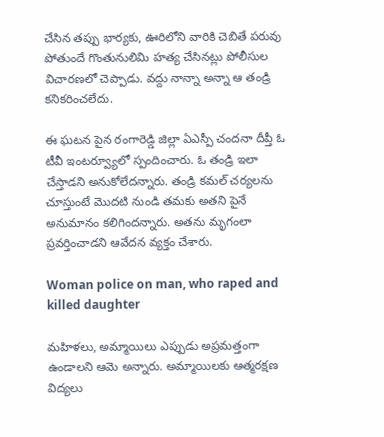చేసిన తప్పు భార్యకు, ఊరిలోని వారికి చెబితే పరువు పోతుందే గొంతునులిమి హత్య చేసినట్లు పోలీసుల విచారణలో చెప్పాడు. వద్దు నాన్నా అన్నా ఆ తండ్రి కనికరించలేదు.

ఈ ఘటన పైన రంగారెడ్డి జిల్లా ఏఎస్పీ చందనా దీప్తీ ఓ టీవీ ఇంటర్వ్యూలో స్పందించారు. ఓ తండ్రి ఇలా చేస్తాడని అనుకోలేదన్నారు. తండ్రి కమల్ చర్యలను చూస్తుంటే మొదటి నుండి తమకు అతని పైనే అనుమానం కలిగిందన్నారు. అతను మృగంలా ప్రవర్తించాడని ఆవేదన వ్యక్తం చేశారు.

Woman police on man, who raped and killed daughter

మహిళలు, అమ్మాయిలు ఎప్పుడు అప్రమత్తంగా ఉండాలని ఆమె అన్నారు. అమ్మాయిలకు ఆత్మరక్షణ విద్యలు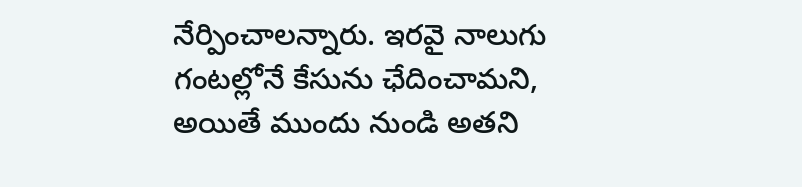నేర్పించాలన్నారు. ఇరవై నాలుగు గంటల్లోనే కేసును ఛేదించామని, అయితే ముందు నుండి అతని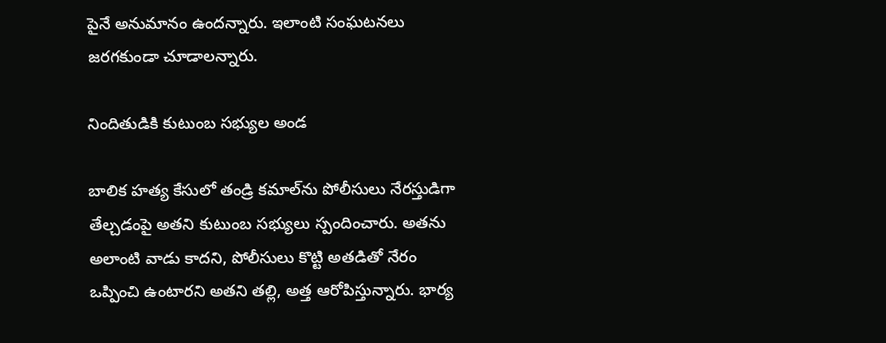పైనే అనుమానం ఉందన్నారు. ఇలాంటి సంఘటనలు జరగకుండా చూడాలన్నారు.

నిందితుడికి కుటుంబ సభ్యుల అండ

బాలిక హత్య కేసులో తండ్రి కమాల్‌ను పోలీసులు నేరస్తుడిగా తేల్చడంపై అతని కుటుంబ సభ్యులు స్పందించారు. అతను అలాంటి వాడు కాదని, పోలీసులు కొట్టి అతడితో నేరం ఒప్పించి ఉంటారని అతని తల్లి, అత్త ఆరోపిస్తున్నారు. భార్య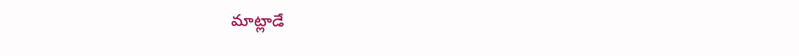మాట్లాడే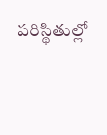పరిస్థితుల్లో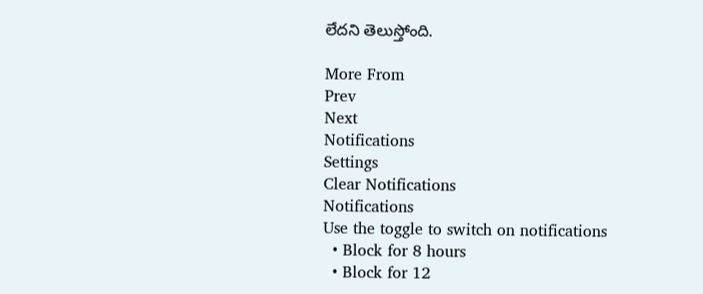లేదని తెలుస్తోంది.

More From
Prev
Next
Notifications
Settings
Clear Notifications
Notifications
Use the toggle to switch on notifications
  • Block for 8 hours
  • Block for 12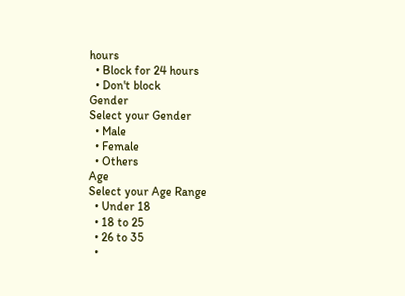hours
  • Block for 24 hours
  • Don't block
Gender
Select your Gender
  • Male
  • Female
  • Others
Age
Select your Age Range
  • Under 18
  • 18 to 25
  • 26 to 35
  •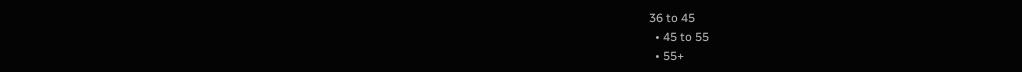36 to 45
  • 45 to 55
  • 55+